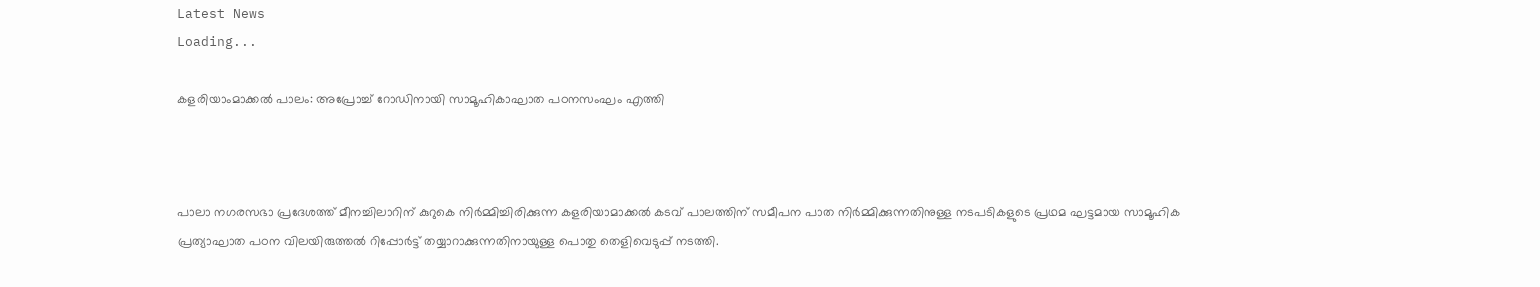Latest News
Loading...

കളരിയാംമാക്കല്‍ പാലം: അപ്രോച്ച് റോഡിനായി സാമൂഹികാഘാത പഠനസംഘം എത്തി



പാലാ നഗരസഭാ പ്രദേശത്ത് മീനച്ചിലാറിന് കുറുകെ നിര്‍മ്മിച്ചിരിക്കുന്ന കളരിയാമാക്കല്‍ കടവ് പാലത്തിന് സമീപന പാത നിര്‍മ്മിക്കുന്നതിനുള്ള നടപടികളുടെ പ്രഥമ ഘട്ടമായ സാമൂഹിക പ്രത്യാഘാത പഠന വിലയിരുത്തല്‍ റിപ്പോര്‍ട്ട് തയ്യാറാക്കുന്നതിനായുള്ള പൊതു തെളിവെടുപ്പ് നടത്തി.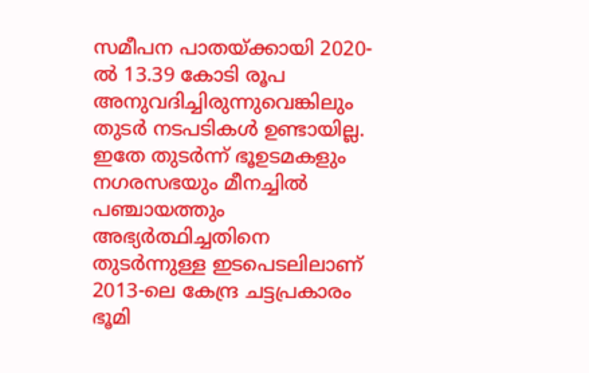സമീപന പാതയ്ക്കായി 2020-ല്‍ 13.39 കോടി രൂപ അനുവദിച്ചിരുന്നുവെങ്കിലും തുടര്‍ നടപടികള്‍ ഉണ്ടായില്ല. ഇതേ തുടര്‍ന്ന് ഭൂഉടമകളും നഗരസഭയും മീനച്ചില്‍ പഞ്ചായത്തും അഭ്യര്‍ത്ഥിച്ചതിനെ തുടര്‍ന്നുള്ള ഇടപെടലിലാണ് 2013-ലെ കേന്ദ്ര ചട്ടപ്രകാരം ഭൂമി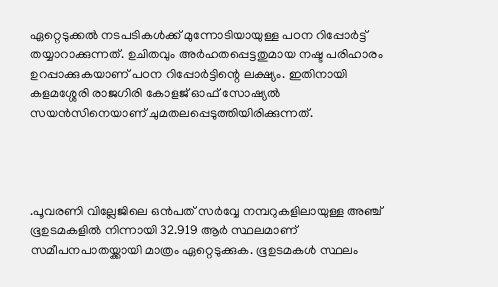ഏറ്റെടുക്കല്‍ നടപടികള്‍ക്ക് മുന്നോടിയായുള്ള പഠന റിപ്പോര്‍ട്ട് തയ്യാറാക്കുന്നത്. ഉചിതവും അര്‍ഹതപ്പെട്ടതുമായ നഷ്ട പരിഹാരം ഉറപ്പാക്കുകയാണ് പഠന റിപ്പോര്‍ട്ടിന്റെ ലക്ഷ്യം. ഇതിനായി കളമശ്ശേരി രാജഗിരി കോളജ് ഓഫ് സോഷ്യല്‍ സയന്‍സിനെയാണ് ചുമതലപ്പെടുത്തിയിരിക്കുന്നത്.




.പൂവരണി വില്ലേജിലെ ഒന്‍പത് സര്‍വ്വേ നമ്പറുകളിലായുള്ള അഞ്ച് ഭൂഉടമകളില്‍ നിന്നായി 32.919 ആര്‍ സ്ഥലമാണ് സമീപനപാതയ്ക്കായി മാത്രം ഏറ്റെടുക്കുക. ഭൂഉടമകള്‍ സ്ഥലം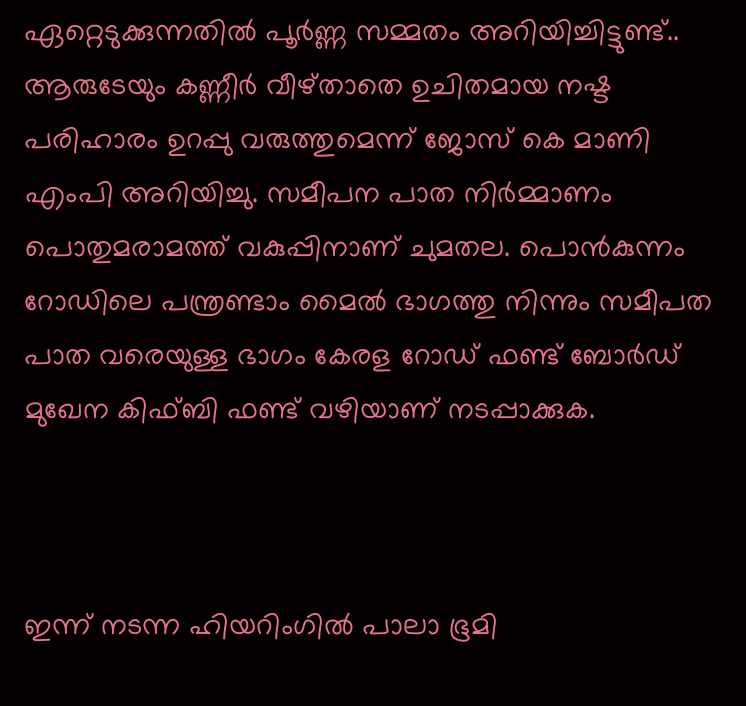ഏറ്റെടുക്കുന്നതില്‍ പൂര്‍ണ്ണ സമ്മതം അറിയിച്ചിട്ടുണ്ട്.. ആരുടേയും കണ്ണീര്‍ വീഴ്താതെ ഉചിതമായ നഷ്ട പരിഹാരം ഉറപ്പു വരുത്തുമെന്ന് ജോസ് കെ മാണി എംപി അറിയിച്ചു. സമീപന പാത നിര്‍മ്മാണം പൊതുമരാമത്ത് വകുപ്പിനാണ് ചുമതല. പൊന്‍കുന്നം റോഡിലെ പന്ത്രണ്ടാം മൈല്‍ ഭാഗത്തു നിന്നും സമീപത പാത വരെയുള്ള ഭാഗം കേരള റോഡ് ഫണ്ട് ബോര്‍ഡ് മുഖേന കിഫ്ബി ഫണ്ട് വഴിയാണ് നടപ്പാക്കുക.



ഇന്ന് നടന്ന ഹിയറിംഗില്‍ പാലാ ഭൂമി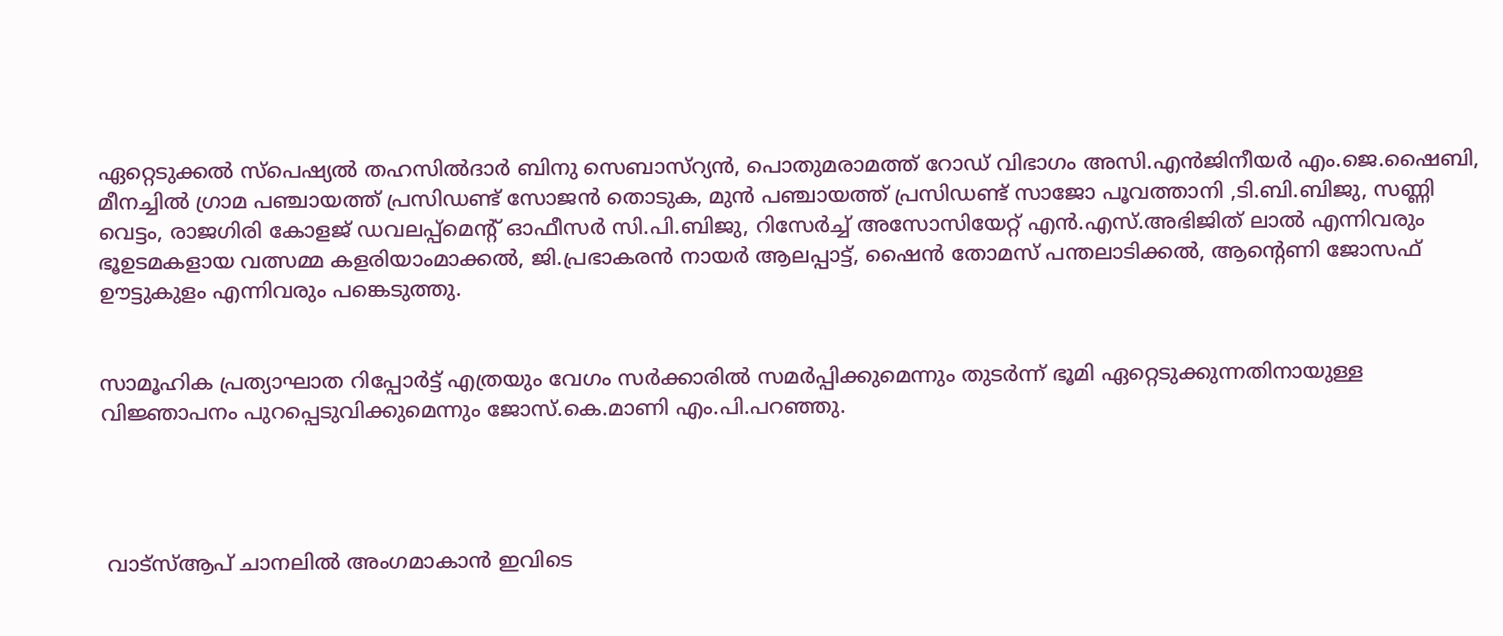ഏറ്റെടുക്കല്‍ സ്‌പെഷ്യല്‍ തഹസില്‍ദാര്‍ ബിനു സെബാസ്‌റ്യന്‍, പൊതുമരാമത്ത് റോഡ് വിഭാഗം അസി.എന്‍ജിനീയര്‍ എം.ജെ.ഷൈബി, മീനച്ചില്‍ ഗ്രാമ പഞ്ചായത്ത് പ്രസിഡണ്ട് സോജന്‍ തൊടുക, മുന്‍ പഞ്ചായത്ത് പ്രസിഡണ്ട് സാജോ പൂവത്താനി ,ടി.ബി.ബിജു, സണ്ണി വെട്ടം, രാജഗിരി കോളജ് ഡവലപ്പ്‌മെന്റ് ഓഫീസര്‍ സി.പി.ബിജു, റിസേര്‍ച്ച് അസോസിയേറ്റ് എന്‍.എസ്.അഭിജിത് ലാല്‍ എന്നിവരും ഭൂഉടമകളായ വത്സമ്മ കളരിയാംമാക്കല്‍, ജി.പ്രഭാകരന്‍ നായര്‍ ആലപ്പാട്ട്, ഷൈന്‍ തോമസ് പന്തലാടിക്കല്‍, ആന്റെണി ജോസഫ് ഊട്ടുകുളം എന്നിവരും പങ്കെടുത്തു.


സാമൂഹിക പ്രത്യാഘാത റിപ്പോര്‍ട്ട് എത്രയും വേഗം സര്‍ക്കാരില്‍ സമര്‍പ്പിക്കുമെന്നും തുടര്‍ന്ന് ഭൂമി ഏറ്റെടുക്കുന്നതിനായുള്ള വിജ്ഞാപനം പുറപ്പെടുവിക്കുമെന്നും ജോസ്.കെ.മാണി എം.പി.പറഞ്ഞു.




 വാട്‌സ്ആപ് ചാനലില്‍ അംഗമാകാന്‍ ഇവിടെ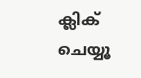ക്ലിക് ചെയ്യൂ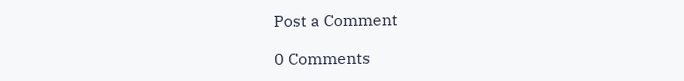Post a Comment

0 Comments